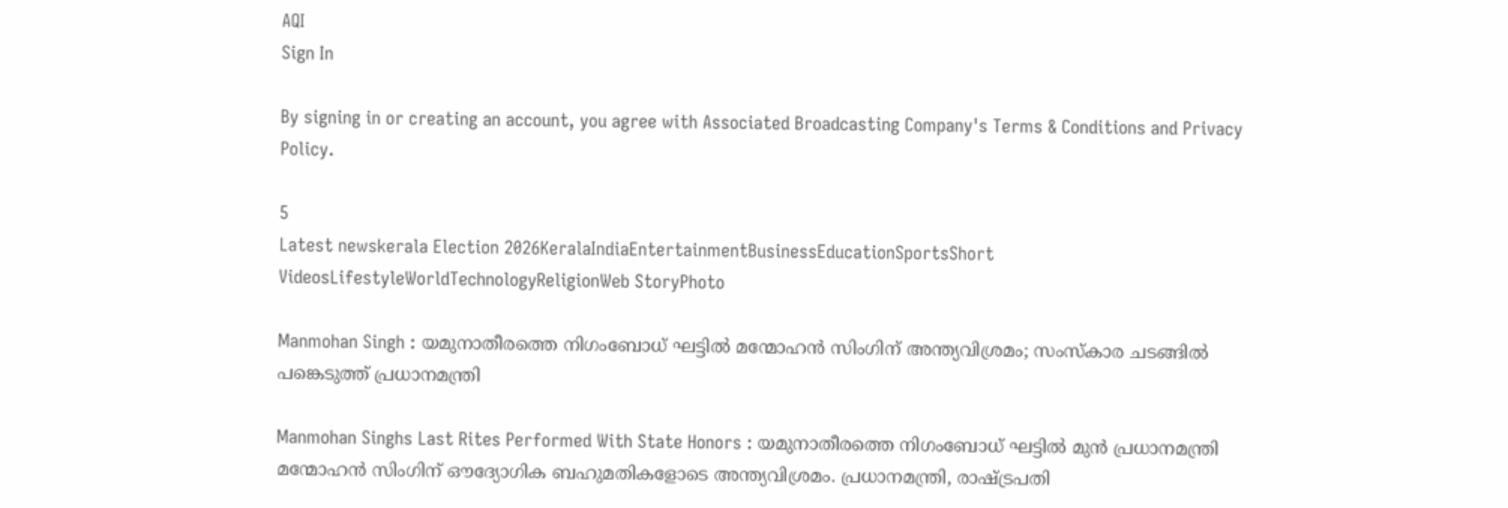AQI
Sign In

By signing in or creating an account, you agree with Associated Broadcasting Company's Terms & Conditions and Privacy Policy.

5
Latest newskerala Election 2026KeralaIndiaEntertainmentBusinessEducationSportsShort VideosLifestyleWorldTechnologyReligionWeb StoryPhoto

Manmohan Singh : യമുനാതീരത്തെ നിഗംബോധ് ഘട്ടിൽ മന്മോഹൻ സിംഗിന് അന്ത്യവിശ്രമം; സംസ്കാര ചടങ്ങിൽ പങ്കെടുത്ത് പ്രധാനമന്ത്രി

Manmohan Singhs Last Rites Performed With State Honors : യമുനാതീരത്തെ നിഗംബോധ് ഘട്ടിൽ മുൻ പ്രധാനമന്ത്രി മന്മോഹൻ സിംഗിന് ഔദ്യോഗിക ബഹുമതികളോടെ അന്ത്യവിശ്രമം. പ്രധാനമന്ത്രി, രാഷ്ട്രപതി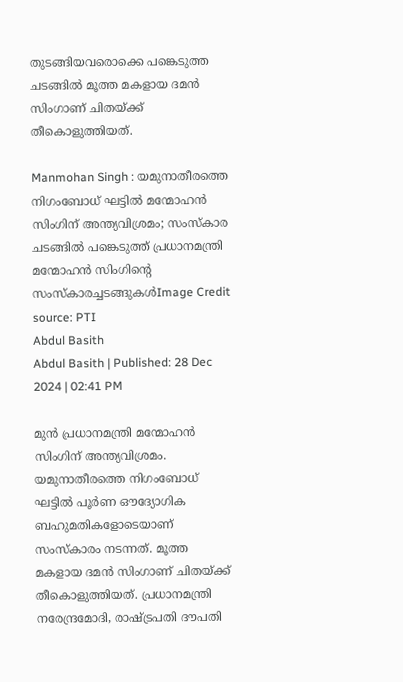തുടങ്ങിയവരൊക്കെ പങ്കെടുത്ത ചടങ്ങിൽ മൂത്ത മകളായ ദമൻ സിംഗാണ് ചിതയ്ക്ക് തീകൊളുത്തിയത്.

Manmohan Singh : യമുനാതീരത്തെ നിഗംബോധ് ഘട്ടിൽ മന്മോഹൻ സിംഗിന് അന്ത്യവിശ്രമം; സംസ്കാര ചടങ്ങിൽ പങ്കെടുത്ത് പ്രധാനമന്ത്രി
മന്മോഹൻ സിംഗിൻ്റെ സംസ്കാരച്ചടങ്ങുകൾImage Credit source: PTI
Abdul Basith
Abdul Basith | Published: 28 Dec 2024 | 02:41 PM

മുൻ പ്രധാനമന്ത്രി മന്മോഹൻ സിംഗിന് അന്ത്യവിശ്രമം. യമുനാതീരത്തെ നിഗംബോധ് ഘട്ടിൽ പൂർണ ഔദ്യോഗിക ബഹുമതികളോടെയാണ് സംസ്കാരം നടന്നത്. മൂത്ത മകളായ ദമൻ സിംഗാണ് ചിതയ്ക്ക് തീകൊളുത്തിയത്. പ്രധാനമന്ത്രി നരേന്ദ്രമോദി, രാഷ്ട്രപതി ദൗപതി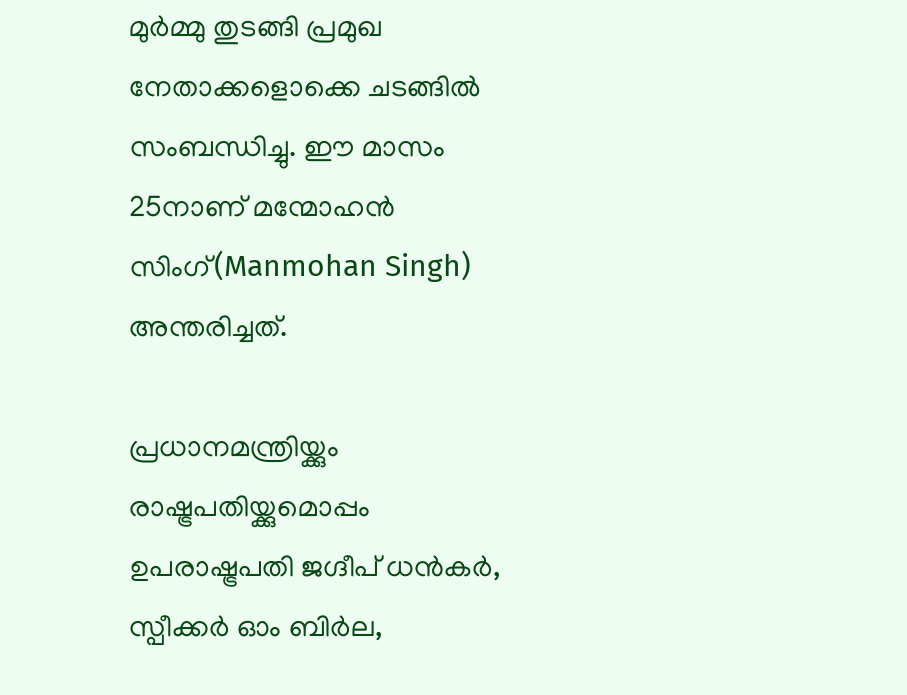മുർമ്മു തുടങ്ങി പ്രമുഖ നേതാക്കളൊക്കെ ചടങ്ങിൽ സംബന്ധിച്ചു. ഈ മാസം 25നാണ് മന്മോഹൻ സിംഗ്(Manmohan Singh) അന്തരിച്ചത്.

പ്രധാനമന്ത്രിയ്ക്കും രാഷ്ട്രപതിയ്ക്കുമൊപ്പം ഉപരാഷ്ട്രപതി ജഗ്ദീപ് ധന്‍കര്‍, സ്പീക്കര്‍ ഓം ബിര്‍ല,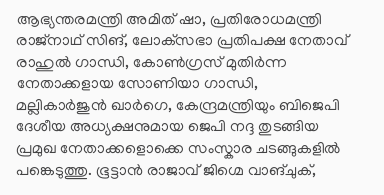ആഭ്യന്തരമന്ത്രി അമിത് ഷാ, പ്രതിരോധമന്ത്രി രാജ്‌നാഥ് സിങ്, ലോക്‌സഭാ പ്രതിപക്ഷ നേതാവ് രാഹുല്‍ ഗാന്ധി, കോണ്‍ഗ്രസ് മുതിര്‍ന്ന നേതാക്കളായ സോണിയാ ഗാന്ധി, മല്ലികാര്‍ജുന്‍ ഖാര്‍ഗെ, കേന്ദ്രമന്ത്രിയും ബിജെപി ദേശീയ അധ്യക്ഷനുമായ ജെപി നദ്ദ തുടങ്ങിയ പ്രമുഖ നേതാക്കളൊക്കെ സംസ്കാര ചടങ്ങുകളിൽ പങ്കെടുത്തു. ഭൂട്ടാന്‍ രാജാവ് ജിഗ്മെ വാങ്ചുക്,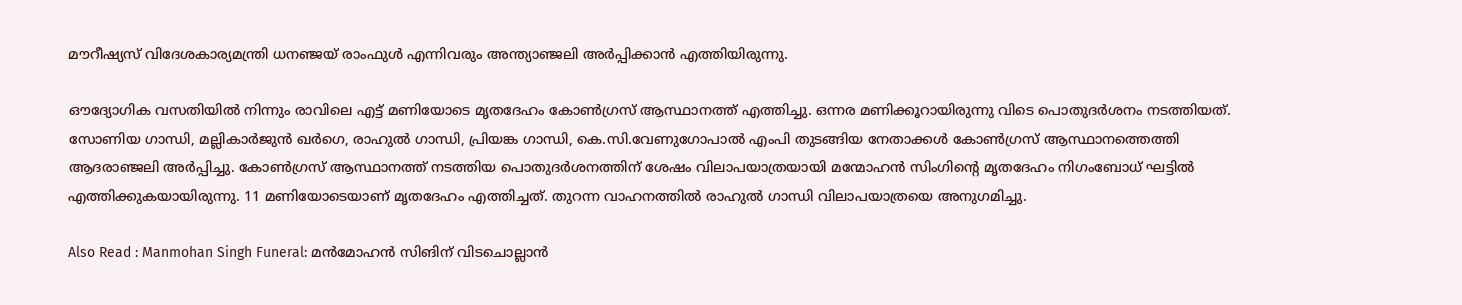മൗറീഷ്യസ് വിദേശകാര്യമന്ത്രി ധനഞ്ജയ് രാംഫുള്‍ എന്നിവരും അന്ത്യാഞ്ജലി അർപ്പിക്കാൻ എത്തിയിരുന്നു.

ഔദ്യോഗിക വസതിയിൽ നിന്നും രാവിലെ എട്ട് മണിയോടെ മൃതദേഹം കോൺഗ്രസ് ആസ്ഥാനത്ത് എത്തിച്ചു. ഒന്നര മണിക്കൂറായിരുന്നു വിടെ പൊതുദർശനം നടത്തിയത്. സോണിയ ഗാന്ധി, മല്ലികാര്‍ജുന്‍ ഖര്‍ഗെ, രാഹുല്‍ ഗാന്ധി, പ്രിയങ്ക ഗാന്ധി, കെ.സി.വേണുഗോപാല്‍ എംപി തുടങ്ങിയ നേതാക്കൾ കോൺഗ്രസ് ആസ്ഥാനത്തെത്തി ആദരാഞ്ജലി അർപ്പിച്ചു. കോൺഗ്രസ് ആസ്ഥാനത്ത് നടത്തിയ പൊതുദർശനത്തിന് ശേഷം വിലാപയാത്രയായി മന്മോഹൻ സിംഗിൻ്റെ മൃതദേഹം നിഗംബോധ് ഘട്ടില്‍ എത്തിക്കുകയായിരുന്നു. 11 മണിയോടെയാണ് മൃതദേഹം എത്തിച്ചത്. തുറന്ന വാഹനത്തിൽ രാഹുൽ ഗാന്ധി വിലാപയാത്രയെ അനുഗമിച്ചു.

Also Read : Manmohan Singh Funeral: മൻമോഹൻ സിങിന് വിടചൊല്ലാൻ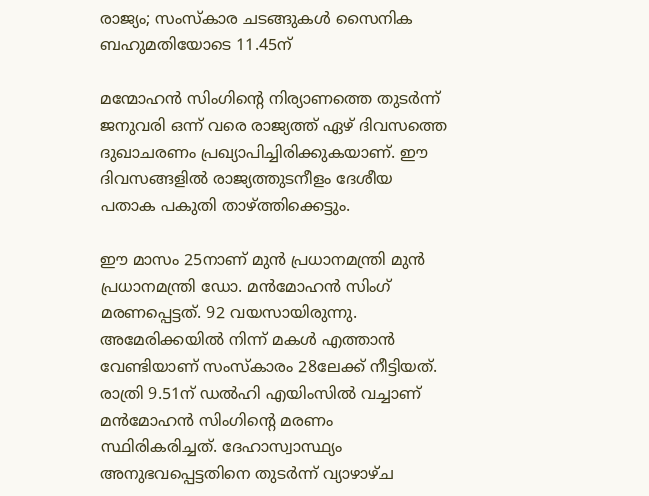രാജ്യം; സംസ്കാര ചടങ്ങുകൾ സൈനിക ബഹുമതിയോടെ 11.45ന്

മന്മോഹൻ സിംഗിൻ്റെ നിര്യാണത്തെ തുടർന്ന് ജനുവരി ഒന്ന് വരെ രാജ്യത്ത് ഏഴ് ദിവസത്തെ ദുഖാചരണം പ്രഖ്യാപിച്ചിരിക്കുകയാണ്. ഈ ദിവസങ്ങളിൽ രാജ്യത്തുടനീളം ദേശീയ പതാക പകുതി താഴ്ത്തിക്കെട്ടും.

ഈ മാസം 25നാണ് മുൻ പ്രധാനമന്ത്രി മുൻ പ്രധാനമന്ത്രി ഡോ. മൻമോഹൻ സിംഗ് മരണപ്പെട്ടത്. 92 വയസായിരുന്നു. അമേരിക്കയിൽ നിന്ന് മകൾ എത്താൻ വേണ്ടിയാണ് സംസ്കാരം 28ലേക്ക് നീട്ടിയത്. രാത്രി 9.51ന് ഡൽഹി എയിംസില്‍ വച്ചാണ് മൻമോഹൻ സിംഗിന്‍റെ മരണം സ്ഥിരികരിച്ചത്. ദേഹാസ്വാസ്ഥ്യം അനുഭവപ്പെട്ടതിനെ തുടര്‍ന്ന് വ്യാഴാഴ്ച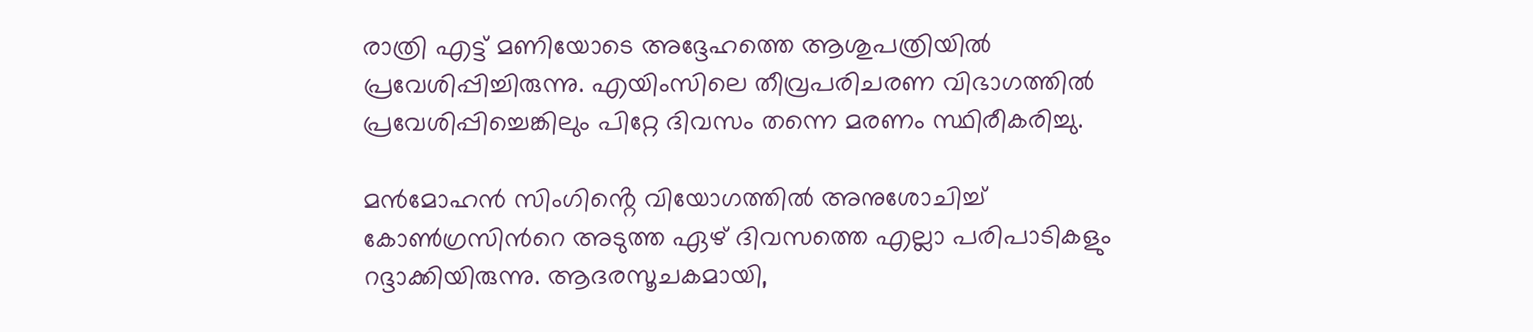രാത്രി എട്ട് മണിയോടെ അദ്ദേഹത്തെ ആശുപത്രിയില്‍ പ്രവേശിപ്പിച്ചിരുന്നു. എയിംസിലെ തീവ്രപരിചരണ വിഭാഗത്തിൽ പ്രവേശിപ്പിച്ചെങ്കിലും പിറ്റേ ദിവസം തന്നെ മരണം സ്ഥിരീകരിച്ചു.

മൻമോഹൻ സിംഗിൻ്റെ വിയോഗത്തിൽ അനുശോചിച്ച് കോണ്‍ഗ്രസിന്‍റെ അടുത്ത ഏഴ് ദിവസത്തെ എല്ലാ പരിപാടികളും റദ്ദാക്കിയിരുന്നു. ആദരസൂചകമായി,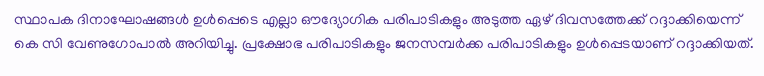സ്ഥാപക ദിനാഘോഷങ്ങൾ ഉൾപ്പെടെ എല്ലാ ഔദ്യോഗിക പരിപാടികളും അടുത്ത ഏഴ് ദിവസത്തേക്ക് റദ്ദാക്കിയെന്ന് കെ സി വേണുഗോപാല്‍ അറിയിച്ചു. പ്രക്ഷോഭ പരിപാടികളും ജനസമ്പർക്ക പരിപാടികളും ഉൾപ്പെടയാണ് റദ്ദാക്കിയത്.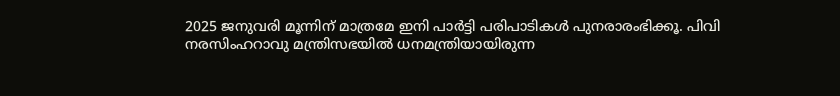2025 ജനുവരി മൂന്നിന് മാത്രമേ ഇനി പാർട്ടി പരിപാടികൾ പുനരാരംഭിക്കൂ. പിവി നരസിംഹറാവു മന്ത്രിസഭയില്‍ ധനമന്ത്രിയായിരുന്ന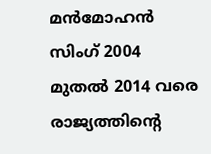മൻമോഹൻ സിംഗ് 2004 മുതൽ 2014 വരെ രാജ്യത്തിന്റെ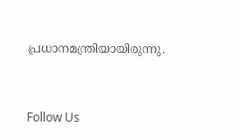പ്രധാനമന്ത്രിയായിരുന്നു.



Follow Us